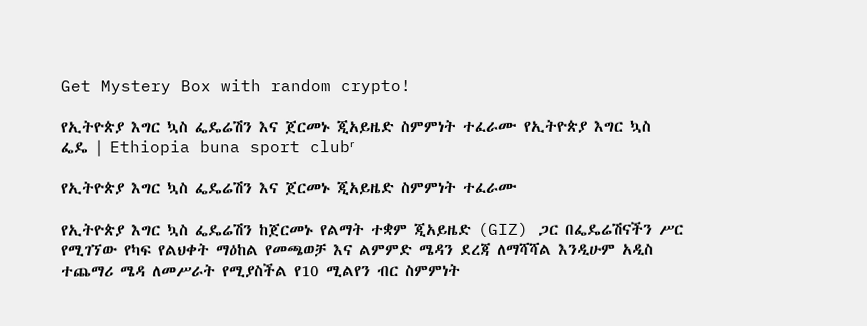Get Mystery Box with random crypto!

የኢትዮጵያ እግር ኳስ ፌዴሬሽን እና ጀርመኑ ጂአይዜድ ስምምነት ተፈራሙ የኢትዮጵያ እግር ኳስ ፌዴ | Ethiopia buna sport clubʳ

የኢትዮጵያ እግር ኳስ ፌዴሬሽን እና ጀርመኑ ጂአይዜድ ስምምነት ተፈራሙ

የኢትዮጵያ እግር ኳስ ፌዴሬሽን ከጀርመኑ የልማት ተቋም ጂአይዜድ (GIZ) ጋር በፌዴሬሽናችን ሥር የሚገኘው የካፍ የልህቀት ማዕከል የመጫወቻ እና ልምምድ ሜዳን ደረጃ ለማሻሻል እንዲሁም አዲስ ተጨማሪ ሜዳ ለመሥራት የሚያስችል የ10 ሚልየን ብር ስምምነት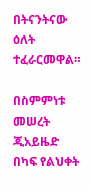በትናንትናው ዕለት ተፈራርመዋል።

በስምምነቱ መሠረት ጂአይዜድ በካፍ የልህቀት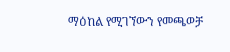ማዕከል የሚገኘውን የመጫወቻ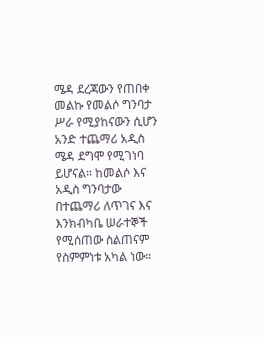ሜዳ ደረጃውን የጠበቀ መልኩ የመልሶ ግንባታ ሥራ የሚያከናውን ሲሆን አንድ ተጨማሪ አዲስ ሜዳ ደግሞ የሚገነባ ይሆናል። ከመልሶ እና አዲስ ግንባታው በተጨማሪ ለጥገና እና እንክብካቤ ሠራተኞች የሚሰጠው ስልጠናም የስምምነቱ አካል ነው።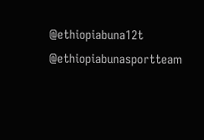@ethiopiabuna12t
@ethiopiabunasportteam